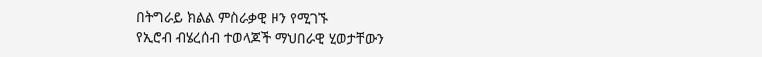በትግራይ ክልል ምስራቃዊ ዞን የሚገኙ
የኢሮብ ብሄረሰብ ተወላጆች ማህበራዊ ሂወታቸውን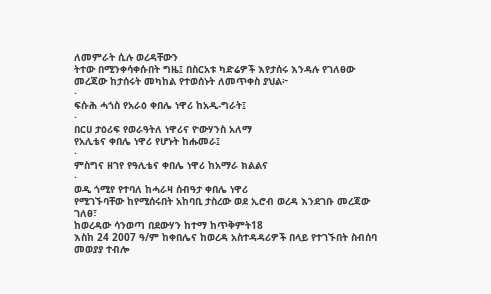ለመምራት ሲሉ ወረዳቸውን
ትተው በሚንቀሳቀሱበት ግዜ፤ በስርአቱ ካድሬዎች እየታሰሩ እንዳሉ የገለፀው መረጃው ከታሰሩት መካከል የተወሰኑት ለመጥቀስ ያህል፦
·
ፍሱሕ ሓጎስ የአራዕ ቀበሌ ነዋሪ ከአዲ-ግራት፤
·
በርሀ ታዕሪፍ የወራዓትለ ነዋሪና ዮውሃንስ አለማ
የአሊቴና ቀበሌ ነዋሪ የሆኑት ከሑመራ፤
·
ምስግና ዘገየ የዓሊቴና ቀበሌ ነዋሪ ከአማራ ክልልና
·
ወዲ ጎሚየ የተባለ ከሓራዛ ሰብዓታ ቀበሌ ነዋሪ
የሚገኙባቸው ከየሚሰሩበት አከባቢ ታስረው ወደ ኢሮብ ወረዳ እንደገቡ መረጃው ገለፀ፣
ከወረዳው ሳንወጣ በደውሃን ከተማ ከጥቅምት18
እስከ 24 2007 ዓ/ም ከቀበሌና ከወረዳ አስተዳዳሪዎች በላይ የተገኙበት ስብሰባ መወያያ ተብሎ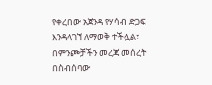የቀረበው አጀንዳ የሃሳብ ድጋፍ እንዳላገኘ ለማወቅ ተችሏል፣
በምንጮቻችን መረጃ መሰረት በስብሰባው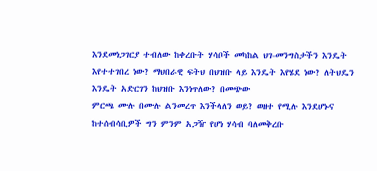እንደመነጋገርያ ተብለው ከቀረቡት ሃሳቦች መካከል ህገ-መንግስታችን እንዴት እየተተገበረ ነው? ማህበራዊ ፍትህ በህዝቡ ላይ እንዴት እየሄደ ነው? ለትህዴን እንዴት አድርገን ከህዝቡ እንነጥለው? በመጭው
ምርጫ ሙሉ በሙሉ ልንመረጥ እንችላለን ወይ? ወዘተ የሚሉ እንደሆኑና ከተሰብሳቢዎች ግን ምንም አጋዥ የሆነ ሃሳብ ባለመቅረቡ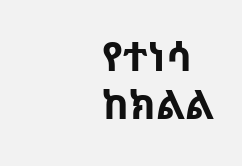የተነሳ
ከክልል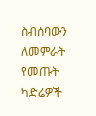ስብሰባውን ለመምራት የመጡት ካድሬዎች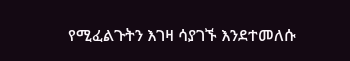የሚፈልጉትን እገዛ ሳያገኙ እንደተመለሱ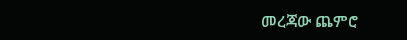መረጃው ጨምሮ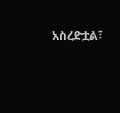አስረድቷል፣